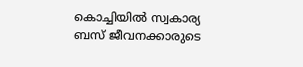കൊച്ചിയിൽ സ്വകാര്യ ബസ് ജീവനക്കാരുടെ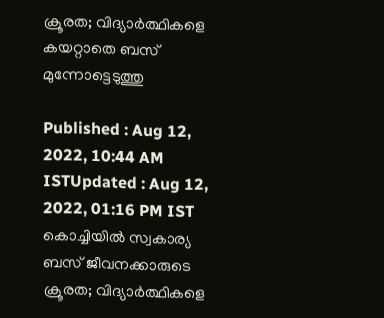ക്രൂരത; വിദ്യാർത്ഥികളെ കയറ്റാതെ ബസ് മുന്നോട്ടെടുത്തു

Published : Aug 12, 2022, 10:44 AM ISTUpdated : Aug 12, 2022, 01:16 PM IST
കൊച്ചിയിൽ സ്വകാര്യ ബസ് ജീവനക്കാരുടെ ക്രൂരത; വിദ്യാർത്ഥികളെ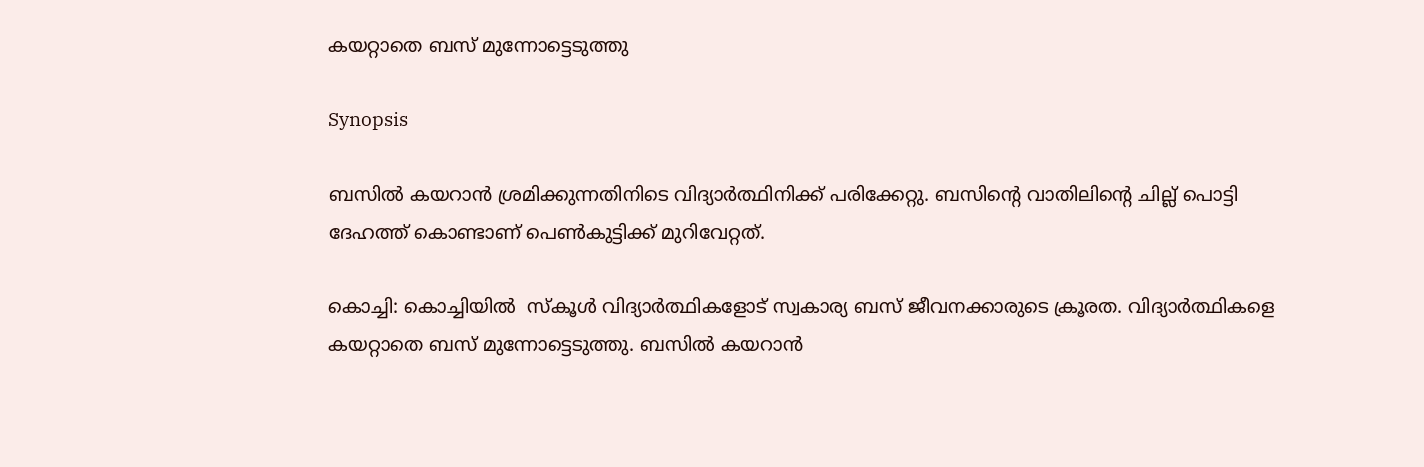കയറ്റാതെ ബസ് മുന്നോട്ടെടുത്തു

Synopsis

ബസില്‍ കയറാൻ ശ്രമിക്കുന്നതിനിടെ വിദ്യാർത്ഥിനിക്ക് പരിക്കേറ്റു. ബസിന്‍റെ വാതിലിന്‍റെ ചില്ല് പൊട്ടി ദേഹത്ത് കൊണ്ടാണ് പെൺകുട്ടിക്ക് മുറിവേറ്റത്.

കൊച്ചി: കൊച്ചിയിൽ  സ്കൂള്‍ വിദ്യാർത്ഥികളോട് സ്വകാര്യ ബസ് ജീവനക്കാരുടെ ക്രൂരത. വിദ്യാർത്ഥികളെ കയറ്റാതെ ബസ് മുന്നോട്ടെടുത്തു. ബസില്‍ കയറാൻ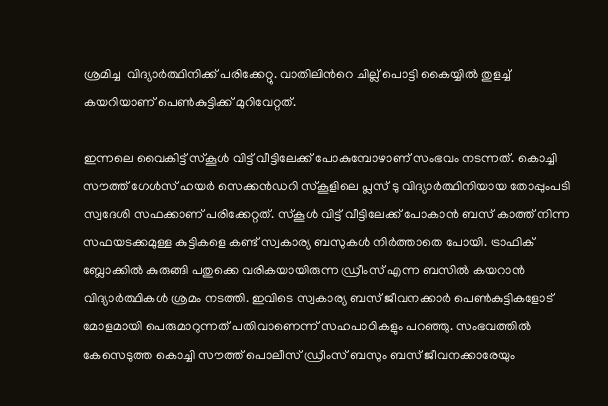ശ്രമിച്ച  വിദ്യാർത്ഥിനിക്ക് പരിക്കേറ്റു. വാതിലിന്‍റെ ചില്ല് പൊട്ടി കൈയ്യില്‍ തുളച്ച് കയറിയാണ് പെൺകുട്ടിക്ക് മുറിവേറ്റത്.

ഇന്നലെ വൈകിട്ട് സ്കൂൾ വിട്ട് വീട്ടിലേക്ക് പോകുമ്പോഴാണ് സംഭവം നടന്നത്. കൊച്ചി സൗത്ത് ഗേള്‍സ് ഹയർ സെക്കൻഡറി സ്കൂളിലെ പ്ലസ് ടു വിദ്യാര്‍ത്ഥിനിയായ തോപ്പുംപടി സ്വദേശി സഫക്കാണ് പരിക്കേറ്റത്. സ്കൂള്‍ വിട്ട് വീട്ടിലേക്ക് പോകാൻ ബസ് കാത്ത് നിന്ന സഫയടക്കമുള്ള കുട്ടികളെ കണ്ട് സ്വകാര്യ ബസുകള്‍ നിര്‍ത്താതെ പോയി. ട്രാഫിക് ബ്ലോക്കില്‍ കുരുങ്ങി പതുക്കെ വരികയായിരുന്ന ഡ്രീംസ് എന്ന ബസില്‍ കയറാൻ വിദ്യാര്‍ത്ഥികള്‍ ശ്രമം നടത്തി. ഇവിടെ സ്വകാര്യ ബസ് ജീവനക്കാര്‍ പെൺകുട്ടികളോട് മോളമായി പെരുമാറുന്നത് പതിവാണെന്ന് സഹപാഠികളും പറഞ്ഞു. സംഭവത്തില്‍ കേസെടുത്ത കൊച്ചി സൗത്ത് പൊലീസ് ഡ്രീംസ് ബസും ബസ് ജീവനക്കാരേയും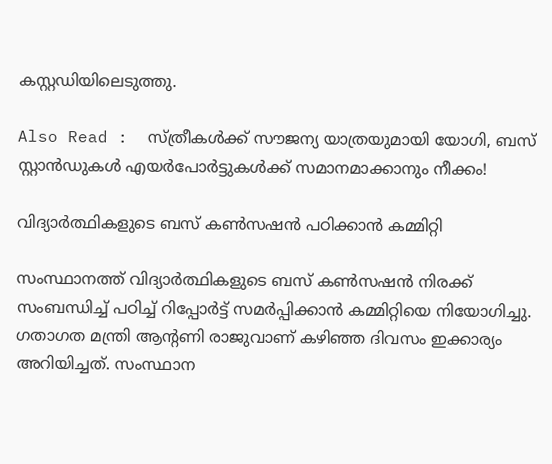കസ്റ്റഡിയിലെടുത്തു.

Also Read :  സ്‍ത്രീകള്‍ക്ക് സൗജന്യ യാത്രയുമായി യോഗി, ബസ് സ്റ്റാന്‍ഡുകള്‍ എയര്‍പോര്‍ട്ടുകള്‍ക്ക് സമാനമാക്കാനും നീക്കം!

വിദ്യാർത്ഥികളുടെ ബസ് കൺസഷൻ പഠിക്കാന്‍ കമ്മിറ്റി

സംസ്ഥാനത്ത് വിദ്യാർത്ഥികളുടെ ബസ് കൺസഷൻ നിരക്ക് സംബന്ധിച്ച് പഠിച്ച് റിപ്പോർട്ട് സമർപ്പിക്കാൻ കമ്മിറ്റിയെ നിയോഗിച്ചു. ഗതാഗത മന്ത്രി ആന്‍റണി രാജുവാണ് കഴിഞ്ഞ ദിവസം ഇക്കാര്യം അറിയിച്ചത്. സംസ്ഥാന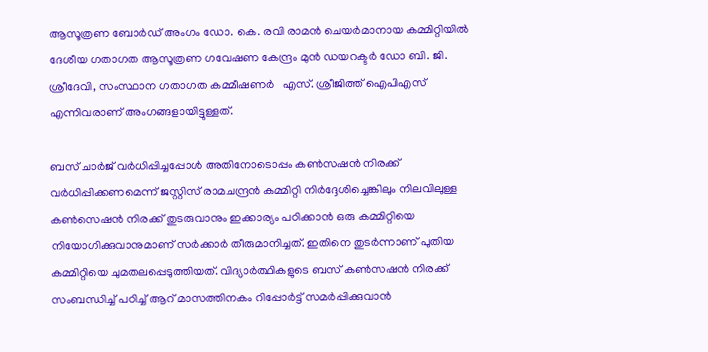ആസൂത്രണ ബോർഡ് അംഗം ഡോ. കെ. രവി രാമൻ ചെയർമാനായ കമ്മിറ്റിയിൽ ദേശീയ ഗതാഗത ആസൂത്രണ ഗവേഷണ കേന്ദ്രം മുൻ ഡയറക്ടർ ഡോ ബി. ജി. ശ്രീദേവി, സംസ്ഥാന ഗതാഗത കമ്മീഷണർ   എസ്. ശ്രീജിത്ത് ഐപിഎസ് എന്നിവരാണ് അംഗങ്ങളായിട്ടുള്ളത്.

ബസ് ചാര്‍ജ് വർധിപ്പിച്ചപ്പോൾ അതിനോടൊപ്പം കൺസഷൻ നിരക്ക് വർധിപ്പിക്കണമെന്ന് ജസ്റ്റിസ് രാമചന്ദ്രൻ കമ്മിറ്റി നിർദ്ദേശിച്ചെങ്കിലും നിലവിലുള്ള കണ്‍സെഷന്‍ നിരക്ക് തുടരുവാനും ഇക്കാര്യം പഠിക്കാന്‍ ഒരു കമ്മിറ്റിയെ നിയോഗിക്കുവാനുമാണ് സര്‍ക്കാര്‍ തീരുമാനിച്ചത്. ഇതിനെ തുടര്‍ന്നാണ് പുതിയ കമ്മിറ്റിയെ ചുമതലപ്പെടുത്തിയത്. വിദ്യാർത്ഥികളുടെ ബസ് കൺസഷൻ നിരക്ക് സംബന്ധിച്ച് പഠിച്ച് ആറ് മാസത്തിനകം റിപ്പോര്‍ട്ട് സമര്‍പ്പിക്കുവാന്‍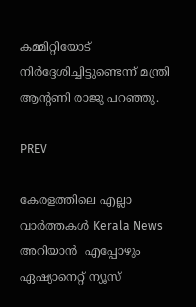കമ്മിറ്റിയോട് നിര്‍ദ്ദേശിച്ചിട്ടുണ്ടെന്ന് മന്ത്രി ആന്‍റണി രാജു പറഞ്ഞു.

PREV

കേരളത്തിലെ എല്ലാ വാർത്തകൾ Kerala News അറിയാൻ  എപ്പോഴും ഏഷ്യാനെറ്റ് ന്യൂസ്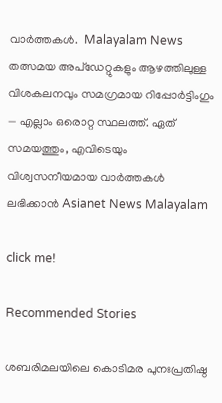വാർത്തകൾ.  Malayalam News   തത്സമയ അപ്‌ഡേറ്റുകളും ആഴത്തിലുള്ള വിശകലനവും സമഗ്രമായ റിപ്പോർട്ടിംഗും — എല്ലാം ഒരൊറ്റ സ്ഥലത്ത്. ഏത് സമയത്തും, എവിടെയും വിശ്വസനീയമായ വാർത്തകൾ ലഭിക്കാൻ Asianet News Malayalam

click me!

Recommended Stories

ശബരിമലയിലെ കൊടിമര പുനഃപ്രതിഷ്ഠ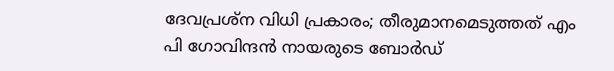ദേവപ്രശ്ന വിധി പ്രകാരം; തീരുമാനമെടുത്തത് എം പി ഗോവിന്ദന്‍ നായരുടെ ബോര്‍ഡ്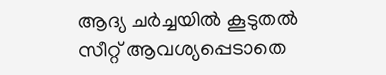ആദ്യ ചർച്ചയിൽ കൂടുതൽ സീറ്റ് ആവശ്യപ്പെടാതെ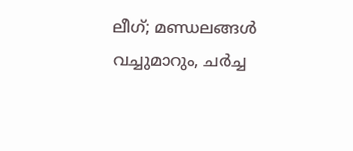ലീഗ്; മണ്ഡലങ്ങൾ വച്ചുമാറും, ചർച്ച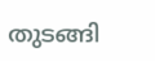തുടങ്ങി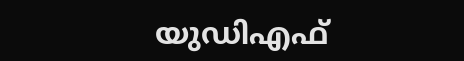യുഡിഎഫ്